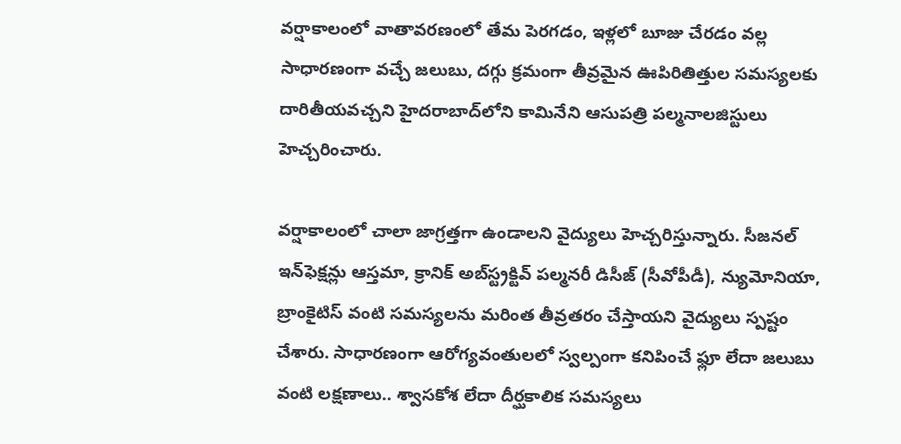వర్షాకాలంలో వాతావరణంలో తేమ పెరగడం, ఇళ్లలో బూజు చేరడం వల్ల సాధారణంగా వచ్చే జలుబు, దగ్గు క్రమంగా తీవ్రమైన ఊపిరితిత్తుల సమస్యలకు దారితీయవచ్చని హైదరాబాద్‌లోని కామినేని ఆసుపత్రి పల్మనాలజిస్టులు హెచ్చరించారు.

వర్షాకాలంలో చాలా జాగ్రత్తగా ఉండాలని వైద్యులు హెచ్చరిస్తున్నారు. సీజనల్ ఇన్‌ఫెక్షన్లు ఆస్తమా, క్రానిక్ అబ్‌స్ట్రక్టివ్ పల్మనరీ డిసీజ్ (సీవోపీడీ), న్యుమోనియా, బ్రాంకైటిస్ వంటి సమస్యలను మరింత తీవ్రతరం చేస్తాయని వైద్యులు స్పష్టం చేశారు. సాధారణంగా ఆరోగ్యవంతులలో స్వల్పంగా కనిపించే ఫ్లూ లేదా జలుబు వంటి లక్షణాలు.. శ్వాసకోశ లేదా దీర్ఘకాలిక సమస్యలు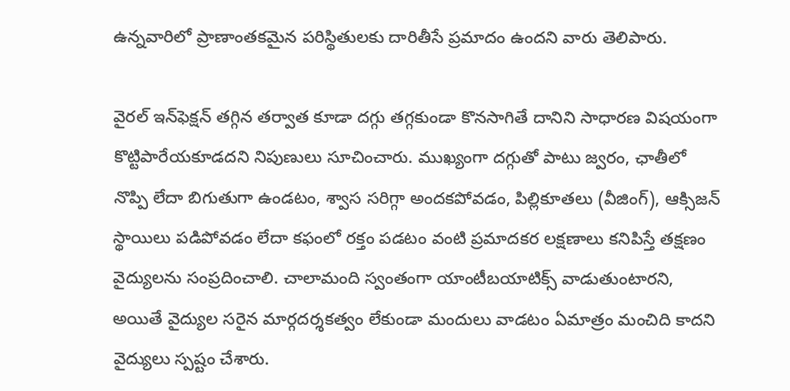ఉన్నవారిలో ప్రాణాంతకమైన పరిస్థితులకు దారితీసే ప్రమాదం ఉందని వారు తెలిపారు.

వైరల్ ఇన్‌ఫెక్షన్ తగ్గిన తర్వాత కూడా దగ్గు తగ్గకుండా కొనసాగితే దానిని సాధారణ విషయంగా కొట్టిపారేయకూడదని నిపుణులు సూచించారు. ముఖ్యంగా దగ్గుతో పాటు జ్వరం, ఛాతీలో నొప్పి లేదా బిగుతుగా ఉండటం, శ్వాస సరిగ్గా అందకపోవడం, పిల్లికూతలు (వీజింగ్), ఆక్సిజన్ స్థాయిలు పడిపోవడం లేదా కఫంలో రక్తం పడటం వంటి ప్రమాదకర లక్షణాలు కనిపిస్తే తక్షణం వైద్యులను సంప్రదించాలి. చాలామంది స్వంతంగా యాంటీబయాటిక్స్ వాడుతుంటారని, అయితే వైద్యుల సరైన మార్గదర్శకత్వం లేకుండా మందులు వాడటం ఏమాత్రం మంచిది కాదని వైద్యులు స్పష్టం చేశారు.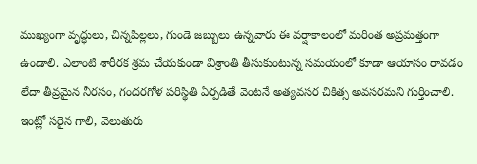ముఖ్యంగా వృద్ధులు, చిన్నపిల్లలు, గుండె జబ్బులు ఉన్నవారు ఈ వర్షాకాలంలో మరింత అప్రమత్తంగా ఉండాలి. ఎలాంటి శారీరక శ్రమ చేయకుండా విశ్రాంతి తీసుకుంటున్న సమయంలో కూడా ఆయాసం రావడం లేదా తీవ్రమైన నీరసం, గందరగోళ పరిస్థితి ఏర్పడితే వెంటనే అత్యవసర చికిత్స అవసరమని గుర్తించాలి. ఇంట్లో సరైన గాలి, వెలుతురు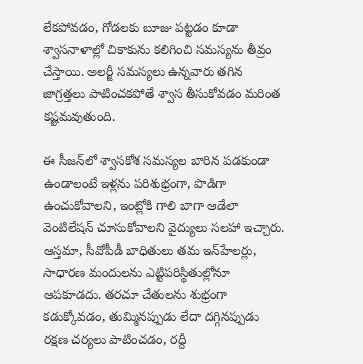లేకపోవడం, గోడలకు బూజు పట్టడం కూడా శ్వాసనాళాల్లో చికాకును కలిగించి సమస్యను తీవ్రం చేస్తాయి. అలర్జీ సమస్యలు ఉన్నవారు తగిన జాగ్రత్తలు పాటించకపోతే శ్వాస తీసుకోవడం మరింత కష్టమవుతుంది.

ఈ సీజన్‌లో శ్వాసకోశ సమస్యల బారిన పడకుండా ఉండాలంటే ఇళ్లను పరిశుభ్రంగా, పొడిగా ఉంచుకోవాలని, ఇంట్లోకి గాలి బాగా ఆడేలా వెంటిలేషన్ చూసుకోవాలని వైద్యులు సలహా ఇచ్చారు. ఆస్తమా, సీవోపీడీ బాధితులు తమ ఇన్‌హేలర్లు, సాధారణ మందులను ఎట్టిపరిస్థితుల్లోనూ ఆపకూడదు. తరచూ చేతులను శుభ్రంగా కడుక్కోవడం, తుమ్మినప్పుడు లేదా దగ్గినప్పుడు రక్షణ చర్యలు పాటించడం, రద్దీ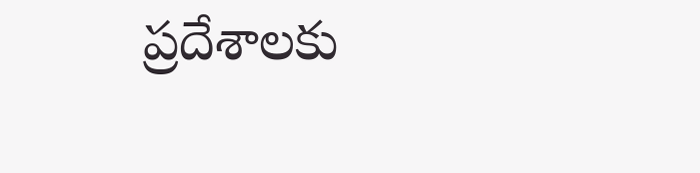ప్రదేశాలకు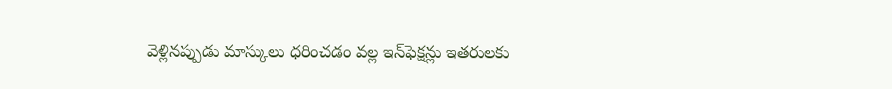వెళ్లినప్పుడు మాస్కులు ధరించడం వల్ల ఇన్‌ఫెక్షన్లు ఇతరులకు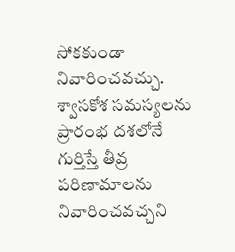సోకకుండా నివారించవచ్చు. శ్వాసకోశ సమస్యలను ప్రారంభ దశలోనే గుర్తిస్తే తీవ్ర పరిణామాలను నివారించవచ్చని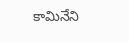కామినేని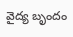వైద్య బృందం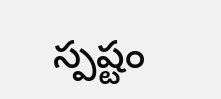స్పష్టం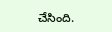చేసింది.